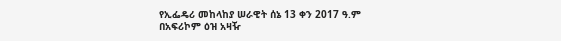የኢፌዴሪ መከላከያ ሠራዊት ሰኔ 13 ቀን 2017 ዓ.ም
በአፍሪኮም ዕዝ አዛዥ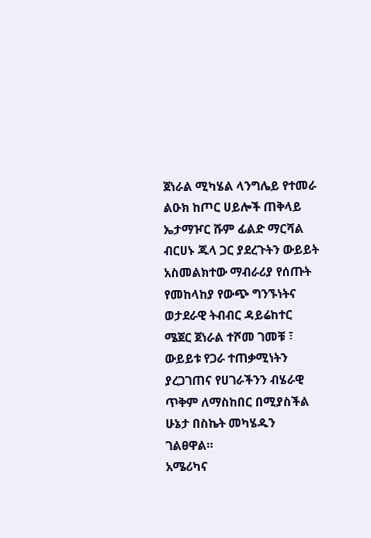ጀነራል ሚካሄል ላንግሌይ የተመራ ልዑክ ከጦር ሀይሎች ጠቅላይ ኤታማዦር ሹም ፊልድ ማርሻል ብርሀኑ ጁላ ጋር ያደረጉትን ውይይት አስመልክተው ማብራሪያ የሰጡት የመከላከያ የውጭ ግንኙነትና ወታደራዊ ትብብር ዳይሬከተር ሜጀር ጀነራል ተሾመ ገመቹ ፣ ውይይቱ የጋራ ተጠቃሚነትን ያረጋገጠና የሀገራችንን ብሄራዊ ጥቅም ለማስከበር በሚያስችል ሁኔታ በስኬት መካሄዱን ገልፀዋል።
አሜሪካና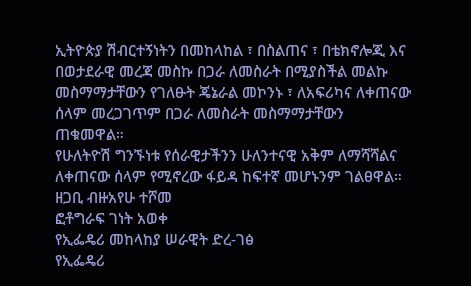ኢትዮጵያ ሽብርተኝነትን በመከላከል ፣ በስልጠና ፣ በቴክኖሎጂ እና በወታደራዊ መረጃ መስኩ በጋራ ለመስራት በሚያስችል መልኩ መስማማታቸውን የገለፁት ጄኔራል መኮንኑ ፣ ለአፍሪካና ለቀጠናው ሰላም መረጋገጥም በጋራ ለመስራት መስማማታቸውን ጠቁመዋል።
የሁለትዮሽ ግንኙነቱ የሰራዊታችንን ሁለንተናዊ አቅም ለማሻሻልና ለቀጠናው ሰላም የሚኖረው ፋይዳ ከፍተኛ መሆኑንም ገልፀዋል።
ዘጋቢ ብዙአየሁ ተሾመ
ፎቶግራፍ ገነት አወቀ
የኢፌዴሪ መከላከያ ሠራዊት ድረ-ገፅ
የኢፌዴሪ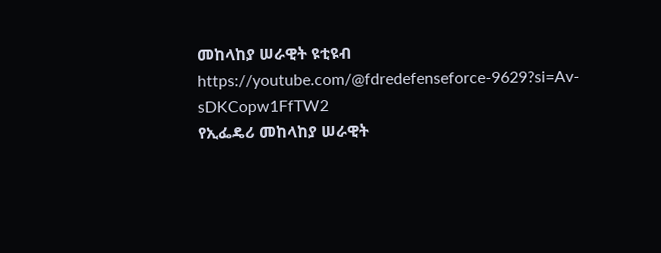መከላከያ ሠራዊት ዩቲዩብ
https://youtube.com/@fdredefenseforce-9629?si=Av-sDKCopw1FfTW2
የኢፌዴሪ መከላከያ ሠራዊት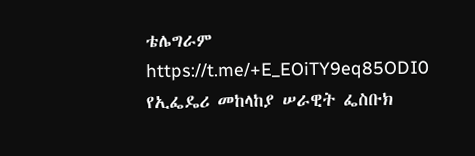ቴሌግራም
https://t.me/+E_EOiTY9eq85ODI0
የኢፌዴሪ መከላከያ ሠራዊት ፌስቡክ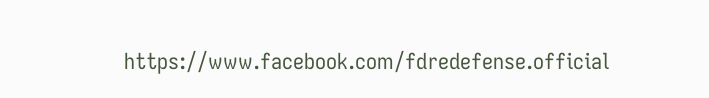https://www.facebook.com/fdredefense.official